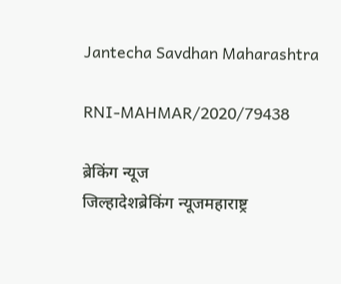Jantecha Savdhan Maharashtra

RNI-MAHMAR/2020/79438

ब्रेकिंग न्यूज
जिल्हादेशब्रेकिंग न्यूजमहाराष्ट्र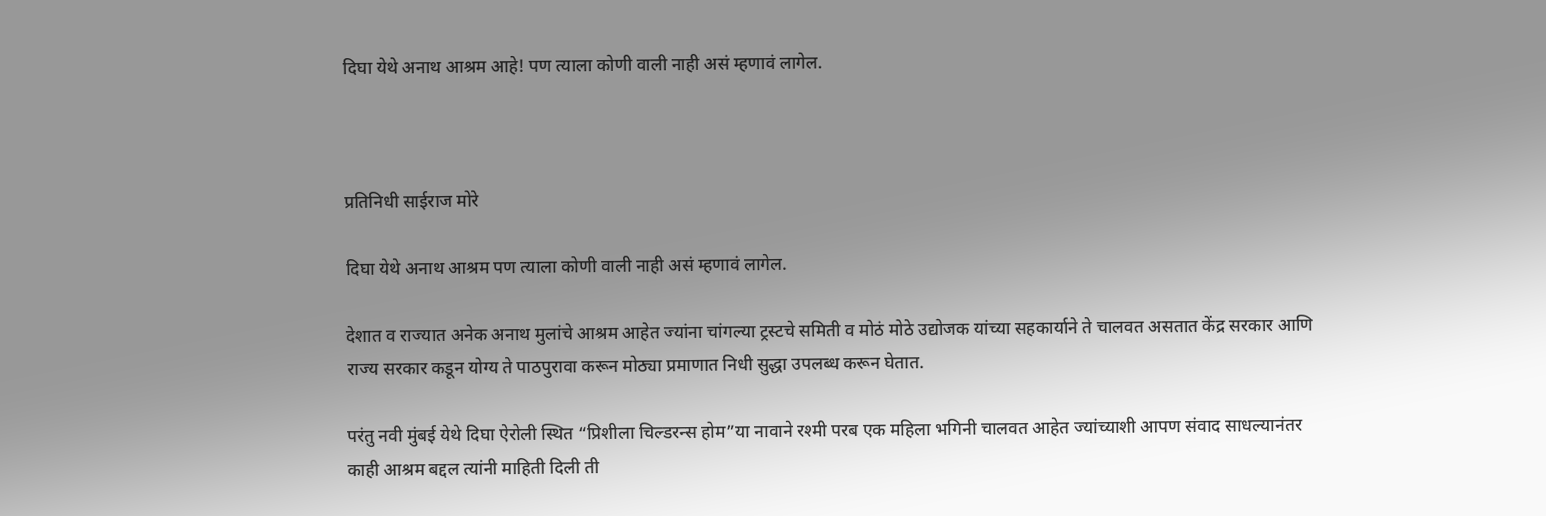दिघा येथे अनाथ आश्रम आहे! पण त्याला कोणी वाली नाही असं म्हणावं लागेल.



प्रतिनिधी साईराज मोरे

दिघा येथे अनाथ आश्रम पण त्याला कोणी वाली नाही असं म्हणावं लागेल.

देशात व राज्यात अनेक अनाथ मुलांचे आश्रम आहेत ज्यांना चांगल्या ट्रस्टचे समिती व मोठं मोठे उद्योजक यांच्या सहकार्याने ते चालवत असतात केंद्र सरकार आणि राज्य सरकार कडून योग्य ते पाठपुरावा करून मोठ्या प्रमाणात निधी सुद्धा उपलब्ध करून घेतात.

परंतु नवी मुंबई येथे दिघा ऐरोली स्थित “प्रिशीला चिल्डरन्स होम”या नावाने रश्मी परब एक महिला भगिनी चालवत आहेत ज्यांच्याशी आपण संवाद साधल्यानंतर काही आश्रम बद्दल त्यांनी माहिती दिली ती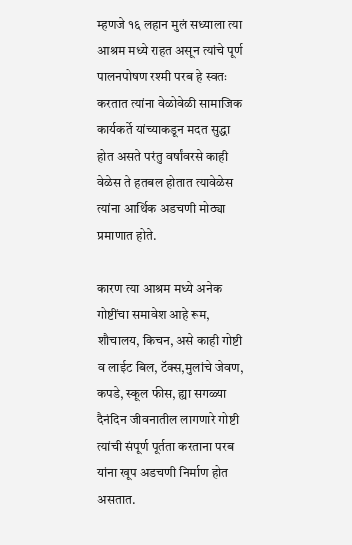म्हणजे १६ लहान मुलं सध्याला त्या आश्रम मध्ये राहत असून त्यांचे पूर्ण पालनपोषण रश्मी परब हे स्वतः करतात त्यांना वेळोवेळी सामाजिक कार्यकर्ते यांच्याकडून मदत सुद्धा होत असते परंतु वर्षांवरसे काही वेळेस ते हतबल होतात त्यावेळेस त्यांना आर्थिक अडचणी मोठ्या प्रमाणात होते.

कारण त्या आश्रम मध्ये अनेक गोष्टींचा समावेश आहे रूम, शौचालय, किचन, असे काही गोष्टी व लाईट बिल, टॅक्स,मुलांचे जेवण, कपडे, स्कूल फीस, ह्या सगळ्या दैनंदिन जीवनातील लागणारे गोष्टी त्यांची संपूर्ण पूर्तता करताना परब यांना खूप अडचणी निर्माण होत असतात.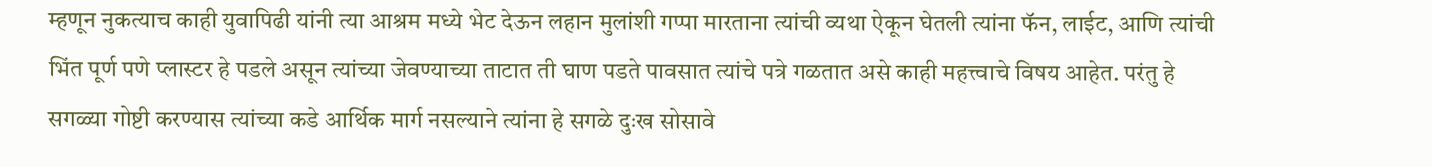म्हणून नुकत्याच काही युवापिढी यांनी त्या आश्रम मध्ये भेट देऊन लहान मुलांशी गप्पा मारताना त्यांची व्यथा ऐकून घेतली त्यांना फॅन, लाईट, आणि त्यांची भिंत पूर्ण पणे प्लास्टर हे पडले असून त्यांच्या जेवण्याच्या ताटात ती घाण पडते पावसात त्यांचे पत्रे गळतात असे काही महत्त्वाचे विषय आहेत. परंतु हे सगळ्या गोष्टी करण्यास त्यांच्या कडे आर्थिक मार्ग नसल्याने त्यांना हे सगळे दुःख सोसावे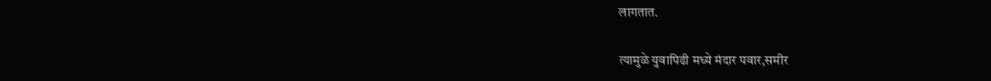लागतात.

त्यामुळे युवापिढी मध्ये मंदार पवार,समीर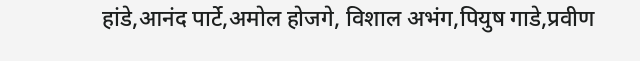हांडे,आनंद पार्टे,अमोल होजगे, विशाल अभंग,पियुष गाडे,प्रवीण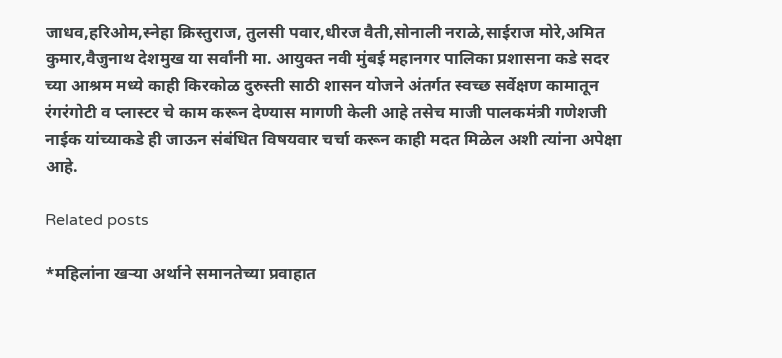जाधव,हरिओम,स्नेहा क्रिस्तुराज, तुलसी पवार,धीरज वैती,सोनाली नराळे,साईराज मोरे,अमित कुमार,वैजुनाथ देशमुख या सर्वांनी मा. आयुक्त नवी मुंबई महानगर पालिका प्रशासना कडे सदर च्या आश्रम मध्ये काही किरकोळ दुरुस्ती साठी शासन योजने अंतर्गत स्वच्छ सर्वेक्षण कामातून रंगरंगोटी व प्लास्टर चे काम करून देण्यास मागणी केली आहे तसेच माजी पालकमंत्री गणेशजी नाईक यांच्याकडे ही जाऊन संबंधित विषयवार चर्चा करून काही मदत मिळेल अशी त्यांना अपेक्षा आहे.

Related posts

*महिलांना खऱ्या अर्थाने समानतेच्या प्रवाहात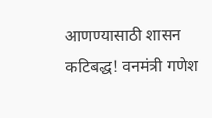आणण्यासाठी शासन कटिबद्ध! वनमंत्री गणेश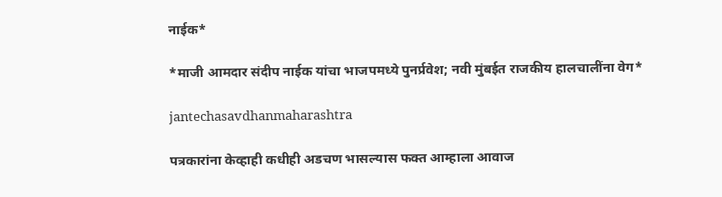नाईक*

*माजी आमदार संदीप नाईक यांचा भाजपमध्ये पुनर्प्रवेश; नवी मुंबईत राजकीय हालचालींना वेग*

jantechasavdhanmaharashtra

पत्रकारांना केव्हाही कधीही अडचण भासल्यास फक्त आम्हाला आवाज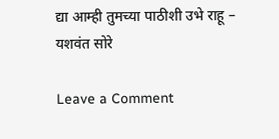द्या आम्ही तुमच्या पाठीशी उभे राहू – यशवंत सोरे

Leave a Comment